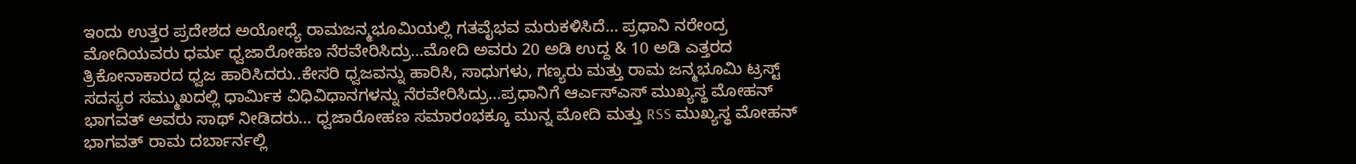ಇಂದು ಉತ್ತರ ಪ್ರದೇಶದ ಅಯೋಧ್ಯೆ ರಾಮಜನ್ಮಭೂಮಿಯಲ್ಲಿ ಗತವೈಭವ ಮರುಕಳಿಸಿದೆ… ಪ್ರಧಾನಿ ನರೇಂದ್ರ ಮೋದಿಯವರು ಧರ್ಮ ಧ್ವಜಾರೋಹಣ ನೆರವೇರಿಸಿದ್ರು…ಮೋದಿ ಅವರು 20 ಅಡಿ ಉದ್ದ & 10 ಅಡಿ ಎತ್ತರದ ತ್ರಿಕೋನಾಕಾರದ ಧ್ವಜ ಹಾರಿಸಿದರು..ಕೇಸರಿ ಧ್ವಜವನ್ನು ಹಾರಿಸಿ, ಸಾಧುಗಳು, ಗಣ್ಯರು ಮತ್ತು ರಾಮ ಜನ್ಮಭೂಮಿ ಟ್ರಸ್ಟ್ ಸದಸ್ಯರ ಸಮ್ಮುಖದಲ್ಲಿ ಧಾರ್ಮಿಕ ವಿಧಿವಿಧಾನಗಳನ್ನು ನೆರವೇರಿಸಿದ್ರು…ಪ್ರಧಾನಿಗೆ ಆರ್ಎಸ್ಎಸ್ ಮುಖ್ಯಸ್ಥ ಮೋಹನ್ ಭಾಗವತ್ ಅವರು ಸಾಥ್ ನೀಡಿದರು… ಧ್ವಜಾರೋಹಣ ಸಮಾರಂಭಕ್ಕೂ ಮುನ್ನ ಮೋದಿ ಮತ್ತು RSS ಮುಖ್ಯಸ್ಥ ಮೋಹನ್ ಭಾಗವತ್ ರಾಮ ದರ್ಬಾರ್ನಲ್ಲಿ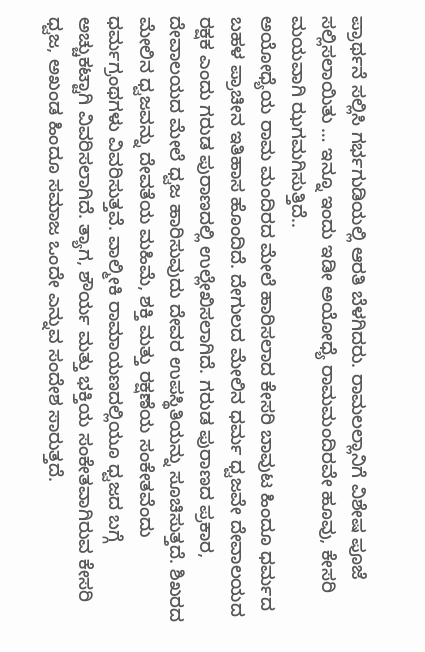ಪ್ರಾರ್ಥನೆ ಸಲ್ಲಿಸಿ ಗರ್ಭಗುಡಿಯಲ್ಲಿ ಆರತಿ ಬೆಳಗಿದರು. ರಾಮಲಲ್ಲಾನಿಗೆ ವಿಶೇಷ ಪೂಜೆ ಸಲ್ಲಿಸಲಾಯಿತು … ಇನ್ನೂ ಇಂದು ಇಡೀ ಅಯೋಧ್ಯೆ ರಾಮಮಂದಿರವೇ ಹೂವು, ಕೇಸರಿ ಮಯವಾಗಿ ಝಗಮಗಿಸುತ್ತಿದೆ..
ಅಯೋಧ್ಯೆಯ ರಾಮ ಮಂದಿರದ ಮೇಲೆ ಹಾರಿಸಲಾದ ಕೇಸರಿ ಬಾವುಟ ಹಿಂದೂ ಧರ್ಮದ ಬಹಳ ಪ್ರಾಚೀನ ಇತಿಹಾಸ ಹೊಂದಿದೆ. ದೇಗುಲದ ಮೇಲಿನ ಧರ್ಮ ಧ್ವಜವೇ ದೇವಾಲಯದ ರಕ್ಷಕ ಎಂದು ಗರುಡ ಪುರಾಣದಲ್ಲಿ ಉಲ್ಲೇಖಿಸಲಾಗಿದೆ. ಗರುಡ ಪುರಾಣದ ಪ್ರಕಾರ, ದೇವಾಲಯದ ಮೇಲೆ ಧ್ವಜ ಹಾರಿಸುವುದು ದೇವರ ಉಪಸ್ಥಿತಿಯನ್ನು ಸೂಚಿಸುತ್ತದೆ. ಶಿಖರದ ಮೇಲಿನ ಧ್ವಜವನ್ನು ದೇವತೆಯ ಮಹಿಮೆ, ಶಕ್ತಿ ಮತ್ತು ರಕ್ಷಣೆಯ ಸಂಕೇತವೆಂದು ಧರ್ಮಗ್ರಂಥಗಳು ವಿವರಿಸುತ್ತವೆ. ವಾಲ್ಮೀಕಿ ರಾಮಾಯಣದಲ್ಲಿಯೂ ಧ್ವಜದ ಬಗ್ಗೆ ಅಚ್ಚುಕಟ್ಟಾಗಿ ವಿವರಿಸಲಾಗಿದೆ. ತ್ಯಾಗ, ಶೌರ್ಯ ಮತ್ತು ಭಕ್ತಿಯ ಸಂಕೇತವಾಗಿರುವ ಕೇಸರಿ ಧ್ವಜ, ಅಖಂಡ ಹಿಂದೂ ಸಮಾಜ ಒಂದೇ ಎನ್ನುವ ಸಂದೇಶ ಸಾರುತ್ತದೆ.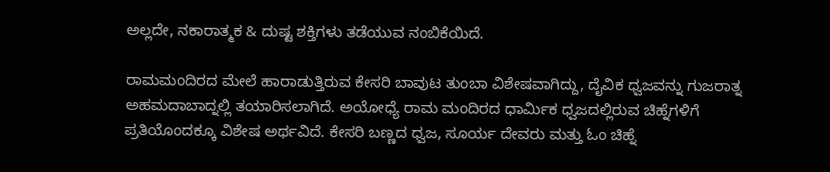ಅಲ್ಲದೇ, ನಕಾರಾತ್ಮಕ & ದುಷ್ಟ ಶಕ್ತಿಗಳು ತಡೆಯುವ ನಂಬಿಕೆಯಿದೆ.

ರಾಮಮಂದಿರದ ಮೇಲೆ ಹಾರಾಡುತ್ತಿರುವ ಕೇಸರಿ ಬಾವುಟ ತುಂಬಾ ವಿಶೇಷವಾಗಿದ್ದು, ದೈವಿಕ ಧ್ವಜವನ್ನು ಗುಜರಾತ್ನ ಅಹಮದಾಬಾದ್ನಲ್ಲಿ ತಯಾರಿಸಲಾಗಿದೆ. ಅಯೋಧ್ಯೆ ರಾಮ ಮಂದಿರದ ಧಾರ್ಮಿಕ ಧ್ವಜದಲ್ಲಿರುವ ಚಿಹ್ನೆಗಳಿಗೆ ಪ್ರತಿಯೊಂದಕ್ಕೂ ವಿಶೇಷ ಅರ್ಥವಿದೆ. ಕೇಸರಿ ಬಣ್ಣದ ಧ್ವಜ, ಸೂರ್ಯ ದೇವರು ಮತ್ತು ಓಂ ಚಿಹ್ನೆ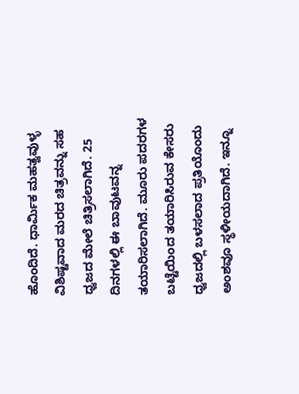ಹೊಂದಿದೆ. ಧಾರ್ಮಿಕ ಮಹತ್ವವುಳ್ಳ ವಿಶಿಷ್ಟವಾದ ಮರದ ಚಿತ್ರವನ್ನು ಸಹ ಧ್ವಜದ ಮೇಲೆ ಚಿತ್ರಿಸಲಾಗಿದೆ. 25 ದಿನಗಳಲ್ಲಿ ಈ ಬಾವುಟವನ್ನ ತಯಾರಿಸಲಾಗಿದೆ. ಮೂರು ಪದರಗಳ ಬಟ್ಟೆಯಿಂದ ತಯಾರಿಸಿರುವ ಕೇಸರು ಧ್ವಜದಲ್ಲಿ ಬಳಸಲಾದ ಪ್ರತಿಯೊಂದು ಅಂಶವೂ ಸ್ಥಳೀಯದಾಗಿದೆ. ಇನ್ನೂ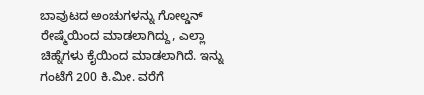ಬಾವುಟದ ಅಂಚುಗಳನ್ನು ಗೋಲ್ಡನ್ ರೇಷ್ಮೆಯಿಂದ ಮಾಡಲಾಗಿದ್ದು, ಎಲ್ಲಾ ಚಿಹ್ನೆಗಳು ಕೈಯಿಂದ ಮಾಡಲಾಗಿದೆ. ಇನ್ನು ಗಂಟೆಗೆ 200 ಕಿ.ಮೀ. ವರೆಗೆ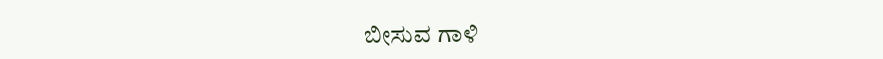ಬೀಸುವ ಗಾಳಿ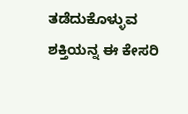ತಡೆದುಕೊಳ್ಳುವ ಶಕ್ತಿಯನ್ನ ಈ ಕೇಸರಿ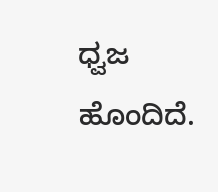ಧ್ವಜ ಹೊಂದಿದೆ.